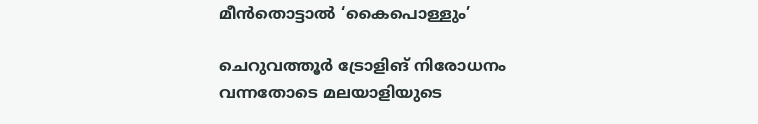മീൻതൊട്ടാൽ ‘കൈപൊള്ളും’

ചെറുവത്തൂർ ട്രോളിങ് നിരോധനം വന്നതോടെ മലയാളിയുടെ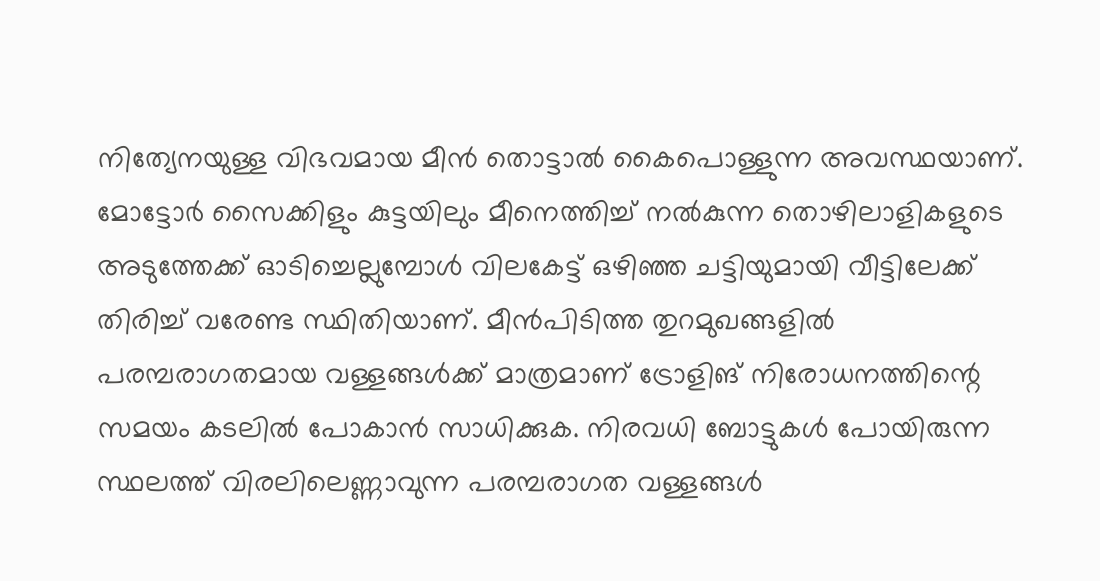നിത്യേനയുള്ള വിഭവമായ മീൻ തൊട്ടാൽ കൈപൊള്ളുന്ന അവസ്ഥയാണ്. മോട്ടോർ സൈക്കിളും കുട്ടയിലും മീനെത്തിച്ച് നൽകുന്ന തൊഴിലാളികളുടെ അടുത്തേക്ക് ഓടിച്ചെല്ലുമ്പോൾ വിലകേട്ട് ഒഴിഞ്ഞ ചട്ടിയുമായി വീട്ടിലേക്ക് തിരിച്ച് വരേണ്ട സ്ഥിതിയാണ്. മീൻപിടിത്ത തുറമുഖങ്ങളിൽ പരമ്പരാഗതമായ വള്ളങ്ങൾക്ക് മാത്രമാണ് ട്രോളിങ് നിരോധനത്തിന്റെ സമയം കടലിൽ പോകാൻ സാധിക്കുക. നിരവധി ബോട്ടുകൾ പോയിരുന്ന സ്ഥലത്ത് വിരലിലെണ്ണാവുന്ന പരമ്പരാഗത വള്ളങ്ങൾ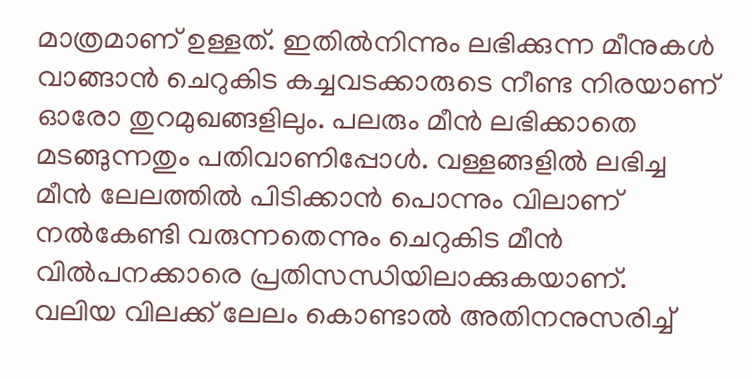മാത്രമാണ് ഉള്ളത്. ഇതിൽനിന്നും ലഭിക്കുന്ന മീനുകൾ വാങ്ങാൻ ചെറുകിട കച്ചവടക്കാരുടെ നീണ്ട നിരയാണ് ഓരോ തുറമുഖങ്ങളിലും. പലരും മീൻ ലഭിക്കാതെ മടങ്ങുന്നതും പതിവാണിപ്പോൾ. വള്ളങ്ങളിൽ ലഭിച്ച മീൻ ലേലത്തിൽ പിടിക്കാൻ പൊന്നും വിലാണ് നൽകേണ്ടി വരുന്നതെന്നും ചെറുകിട മീൻ വിൽപനക്കാരെ പ്രതിസന്ധിയിലാക്കുകയാണ്. വലിയ വിലക്ക് ലേലം കൊണ്ടാൽ അതിനനുസരിച്ച്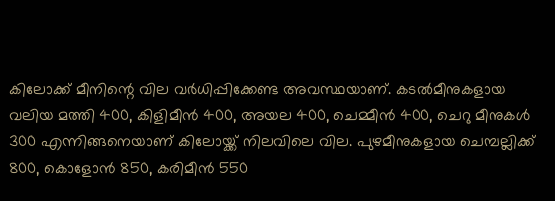കിലോക്ക് മീനിന്റെ വില വർധിപ്പിക്കേണ്ട അവസ്ഥയാണ്. കടൽമീനുകളായ വലിയ മത്തി 400, കിളിമീൻ 400, അയല 400, ചെമ്മീൻ 400, ചെറു മീനുകൾ 300 എന്നിങ്ങനെയാണ് കിലോയ്ക്ക് നിലവിലെ വില. പുഴമീനുകളായ ചെമ്പല്ലിക്ക് 800, കൊളോൻ 850, കരിമീൻ 550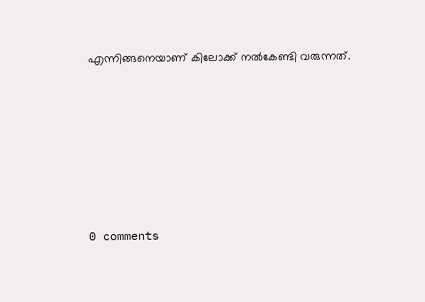എന്നിങ്ങനെയാണ് കിലോക്ക് നൽകേണ്ടി വരുന്നത്.








0 comments